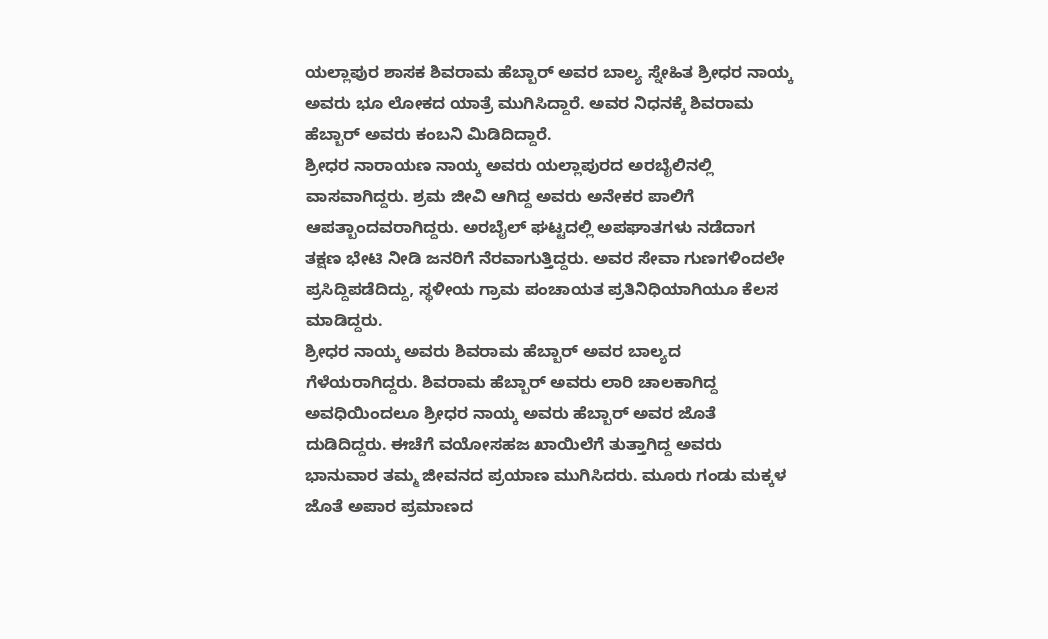ಯಲ್ಲಾಪುರ ಶಾಸಕ ಶಿವರಾಮ ಹೆಬ್ಬಾರ್ ಅವರ ಬಾಲ್ಯ ಸ್ನೇಹಿತ ಶ್ರೀಧರ ನಾಯ್ಕ ಅವರು ಭೂ ಲೋಕದ ಯಾತ್ರೆ ಮುಗಿಸಿದ್ದಾರೆ. ಅವರ ನಿಧನಕ್ಕೆ ಶಿವರಾಮ ಹೆಬ್ಬಾರ್ ಅವರು ಕಂಬನಿ ಮಿಡಿದಿದ್ದಾರೆ.
ಶ್ರೀಧರ ನಾರಾಯಣ ನಾಯ್ಕ ಅವರು ಯಲ್ಲಾಪುರದ ಅರಬೈಲಿನಲ್ಲಿ ವಾಸವಾಗಿದ್ದರು. ಶ್ರಮ ಜೀವಿ ಆಗಿದ್ದ ಅವರು ಅನೇಕರ ಪಾಲಿಗೆ ಆಪತ್ಬಾಂದವರಾಗಿದ್ದರು. ಅರಬೈಲ್ ಘಟ್ಟದಲ್ಲಿ ಅಪಘಾತಗಳು ನಡೆದಾಗ ತಕ್ಷಣ ಭೇಟಿ ನೀಡಿ ಜನರಿಗೆ ನೆರವಾಗುತ್ತಿದ್ದರು. ಅವರ ಸೇವಾ ಗುಣಗಳಿಂದಲೇ ಪ್ರಸಿದ್ದಿಪಡೆದಿದ್ದು, ಸ್ಥಳೀಯ ಗ್ರಾಮ ಪಂಚಾಯತ ಪ್ರತಿನಿಧಿಯಾಗಿಯೂ ಕೆಲಸ ಮಾಡಿದ್ದರು.
ಶ್ರೀಧರ ನಾಯ್ಕ ಅವರು ಶಿವರಾಮ ಹೆಬ್ಬಾರ್ ಅವರ ಬಾಲ್ಯದ ಗೆಳೆಯರಾಗಿದ್ದರು. ಶಿವರಾಮ ಹೆಬ್ಬಾರ್ ಅವರು ಲಾರಿ ಚಾಲಕಾಗಿದ್ದ ಅವಧಿಯಿಂದಲೂ ಶ್ರೀಧರ ನಾಯ್ಕ ಅವರು ಹೆಬ್ಬಾರ್ ಅವರ ಜೊತೆ ದುಡಿದಿದ್ದರು. ಈಚೆಗೆ ವಯೋಸಹಜ ಖಾಯಿಲೆಗೆ ತುತ್ತಾಗಿದ್ದ ಅವರು ಭಾನುವಾರ ತಮ್ಮ ಜೀವನದ ಪ್ರಯಾಣ ಮುಗಿಸಿದರು. ಮೂರು ಗಂಡು ಮಕ್ಕಳ ಜೊತೆ ಅಪಾರ ಪ್ರಮಾಣದ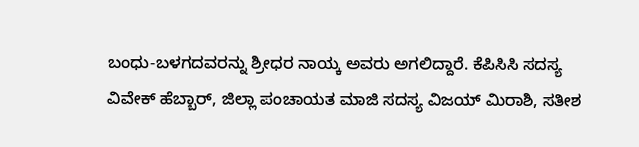ಬಂಧು-ಬಳಗದವರನ್ನು ಶ್ರೀಧರ ನಾಯ್ಕ ಅವರು ಅಗಲಿದ್ದಾರೆ. ಕೆಪಿಸಿಸಿ ಸದಸ್ಯ ವಿವೇಕ್ ಹೆಬ್ಬಾರ್, ಜಿಲ್ಲಾ ಪಂಚಾಯತ ಮಾಜಿ ಸದಸ್ಯ ವಿಜಯ್ ಮಿರಾಶಿ, ಸತೀಶ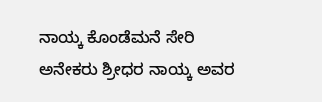ನಾಯ್ಕ ಕೊಂಡೆಮನೆ ಸೇರಿ ಅನೇಕರು ಶ್ರೀಧರ ನಾಯ್ಕ ಅವರ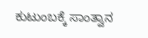ಕುಟುಂಬಕ್ಕೆ ಸಾಂತ್ವಾನ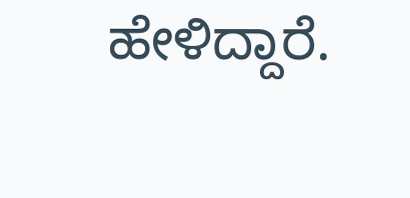ಹೇಳಿದ್ದಾರೆ.